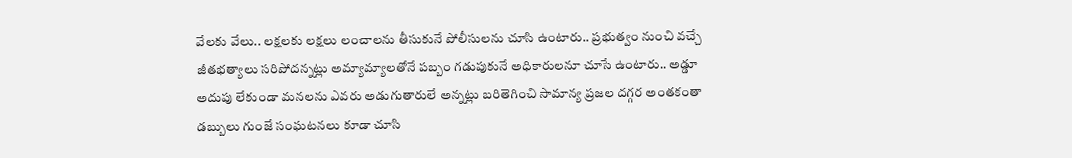వేలకు వేలు.. లక్షలకు లక్షలు లంచాలను తీసుకునే పోలీసులను చూసి ఉంటారు.. ప్రభుత్వం నుంచి వచ్చే జీతభత్యాలు సరిపోదన్నట్లు అమ్యామ్యాలతోనే పబ్బం గడుపుకునే అధికారులనూ చూసే ఉంటారు.. అడ్డూ అదుపు లేకుండా మనలను ఎవరు అడుగుతారులే అన్నట్లు బరితెగించి సామాన్య ప్రజల దగ్గర అంతకంతా డబ్బులు గుంజే సంఘటనలు కూడా చూసి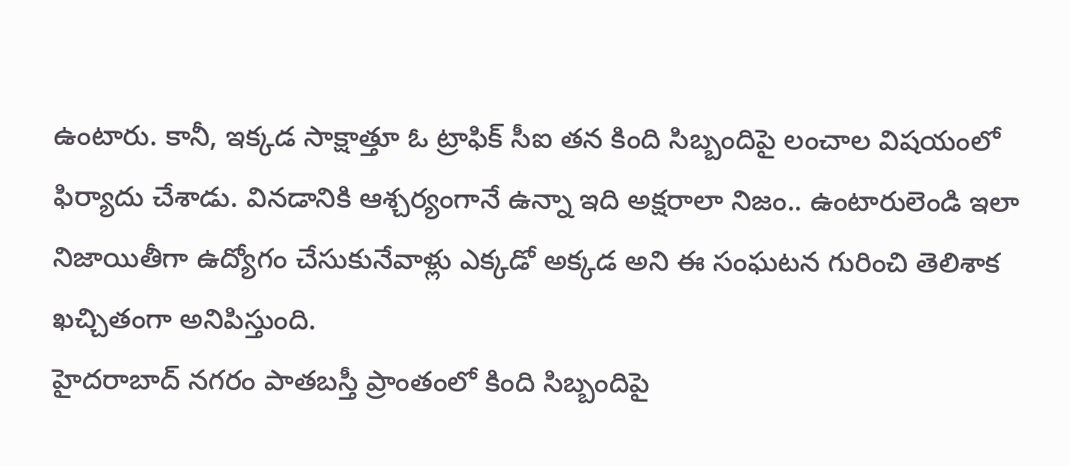ఉంటారు. కానీ, ఇక్కడ సాక్షాత్తూ ఓ ట్రాఫిక్ సీఐ తన కింది సిబ్బందిపై లంచాల విషయంలో ఫిర్యాదు చేశాడు. వినడానికి ఆశ్చర్యంగానే ఉన్నా ఇది అక్షరాలా నిజం.. ఉంటారులెండి ఇలా నిజాయితీగా ఉద్యోగం చేసుకునేవాళ్లు ఎక్కడో అక్కడ అని ఈ సంఘటన గురించి తెలిశాక ఖచ్చితంగా అనిపిస్తుంది.
హైదరాబాద్ నగరం పాతబస్తీ ప్రాంతంలో కింది సిబ్బందిపై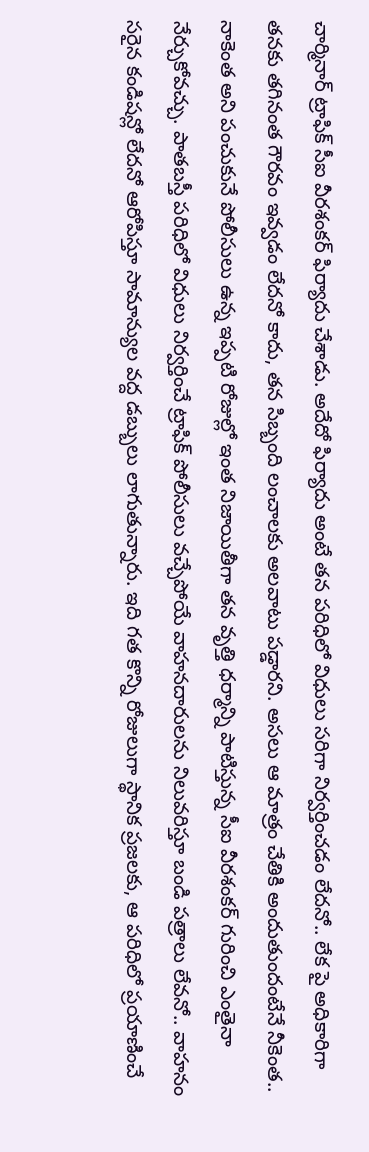చార్మినార్ ట్రాఫిక్ సీఐ వీరశంకర్ ఫిర్యాదు చేశాడు. అదేదో ఫిర్యాదు అంటే తన పరిధిలో విధులు సరిగా నిర్వర్తించడం లేదనో.. లేక పై అధికారిగా తనకు తగినంత గౌరవం ఇవ్వడం లేదనో కాదు, తన సిబ్బంది లంచాలకు అలవాటు పడ్డారని. అసలు ఆ మాత్రం చేతికి అందుతుందంటేనే నీకెంత.. నాకెంత అని పంచుకునే పోలీసులు ఉన్న ఇప్పటి రోజుల్లో ఇంత నిజాయితీగా తన వృత్తి ధర్మాన్ని పాటిస్తున్న సీఐ వీరశంకర్ గురించి ఎంతైనా నేర్చుకోవచ్చు. పాతబస్తీ పరిధిలో విధులు నిర్వర్తించే ట్రాఫిక్ పోలీసులు వచ్చేపోయే వాహనదారులను నిలువరిస్తూ బండి పత్రాలు లేవనో.. వాహనం సరైన కండిషన్లో లేదనో ఆరోపిస్తూ సామాన్యుల వద్ద డబ్బులు లాగుతున్నారు. ఇది గత కొన్ని రోజులుగా స్థానిక ప్రజలకు, ఆ పరిధిలో ప్రయాణించే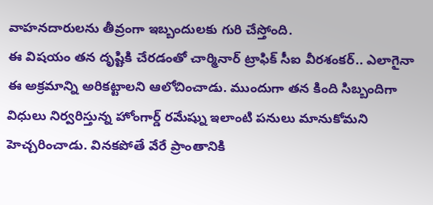వాహనదారులను తీవ్రంగా ఇబ్బందులకు గురి చేస్తోంది.
ఈ విషయం తన దృష్టికి చేరడంతో చార్మినార్ ట్రాఫిక్ సీఐ వీరశంకర్.. ఎలాగైనా ఈ అక్రమాన్ని అరికట్టాలని ఆలోచించాడు. ముందుగా తన కింది సిబ్బందిగా విధులు నిర్వరిస్తున్న హోంగార్డ్ రమేష్ను ఇలాంటి పనులు మానుకోమని హెచ్చరించాడు. వినకపోతే వేరే ప్రాంతానికి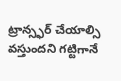ట్రాన్స్ఫర్ చేయాల్సి వస్తుందని గట్టిగానే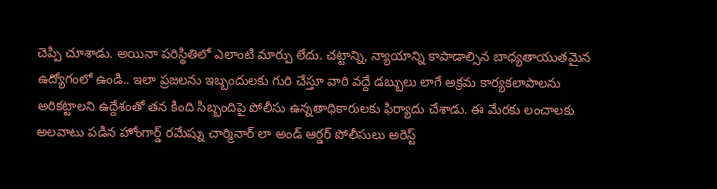చెప్పి చూశాడు. అయినా పరిస్థితిలో ఎలాంటి మార్పు లేదు. చట్టాన్ని, న్యాయాన్ని కాపాడాల్సిన బాధ్యతాయుతమైన ఉద్యోగంలో ఉండి.. ఇలా ప్రజలను ఇబ్బందులకు గురి చేస్తూ వారి వద్దే డబ్బులు లాగే అక్రమ కార్యకలాపాలను అరికట్టాలని ఉద్దేశంతో తన కింది సిబ్బందిపై పోలీసు ఉన్నతాధికారులకు ఫిర్యాదు చేశాడు. ఈ మేరకు లంచాలకు అలవాటు పడిన హోంగార్డ్ రమేష్ను చార్మినార్ లా అండ్ ఆర్డర్ పోలీసులు అరెస్ట్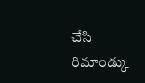చేసి రిమాండ్కు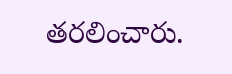తరలించారు.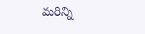మరిన్ని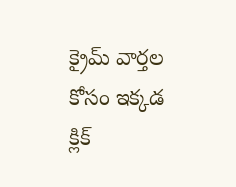క్రైమ్ వార్తల కోసం ఇక్కడ క్లిక్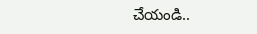చేయండి..